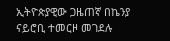ኢትዮጵያዊው ጋዜጠኛ በኬንያ ናይሮቢ ተመርዞ መገደሉ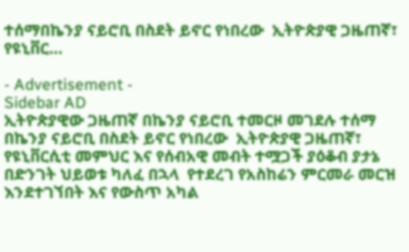ተሰማበኬንያ ናይሮቢ በስደት ይኖር የነበረው  ኢትዮጵያዊ ጋዜጠኛ፣ የዩኒቨር…

- Advertisement -
Sidebar AD
ኢትዮጵያዊው ጋዜጠኛ በኬንያ ናይሮቢ ተመርዞ መገደሉ ተሰማ
በኬንያ ናይሮቢ በስደት ይኖር የነበረው  ኢትዮጵያዊ ጋዜጠኛ፣ የዩኒቨርሲቲ መምህር እና የሰብአዊ መብት ተሟጋች ያዕቆብ ያታኔ በድንገት ህይወቱ ካለፈ በኋላ  የተደረገ የአስከሬን ምርመራ መርዝ እንደተገኘበት እና የውስጥ አካል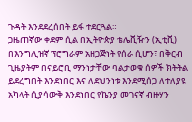ጉዳት እንደደረሰበት ይፋ ተደርጓል።
ጋዜጠኛው ቀደም ሲል በኢትዮጵያ ቴሌቪዥን (ኢቲቪ) በእንግሊዝኛ ፕሮግራም አዘጋጅነት የሰራ ሲሆን፣ በቅርብ ጊዜያትም በናይሮቢ ማንነታቸው ባልታወቁ ሰዎች ክትትል ይደረግበት እንደነበር እና ለደህንነቱ እንደሚሰጋ ለተለያዩ አካላት ሲያሳውቅ እንደነበር የኬንያ መገናኛ ብዙሃን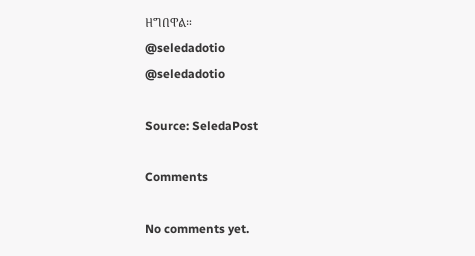ዘግበዋል።
@seledadotio
@seledadotio

Source: SeledaPost

Comments

No comments yet.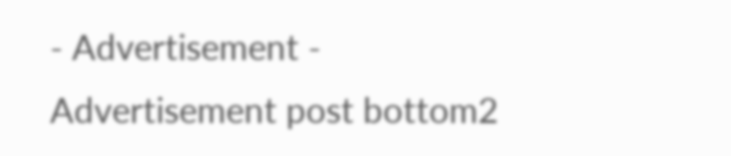- Advertisement -
Advertisement post bottom2